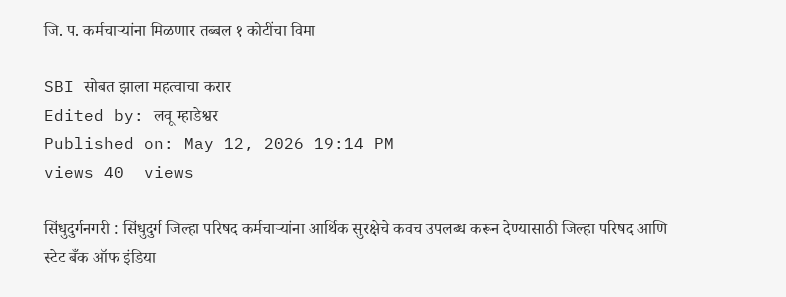जि. प. कर्मचाऱ्यांना मिळणार तब्बल १ कोटींचा विमा

SBI सोबत झाला महत्वाचा करार
Edited by: लवू म्हाडेश्वर
Published on: May 12, 2026 19:14 PM
views 40  views

सिंधुदुर्गनगरी : सिंधुदुर्ग जिल्हा परिषद कर्मचाऱ्यांना आर्थिक सुरक्षेचे कवच उपलब्ध करून देण्यासाठी जिल्हा परिषद आणि स्टेट बँक ऑफ इंडिया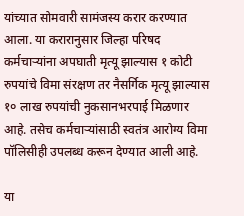यांच्यात सोमवारी सामंजस्य करार करण्यात आला. या करारानुसार जिल्हा परिषद कर्मचाऱ्यांना अपघाती मृत्यू झाल्यास १ कोटी रुपयांचे विमा संरक्षण तर नैसर्गिक मृत्यू झाल्यास १० लाख रुपयांची नुकसानभरपाई मिळणार आहे. तसेच कर्मचाऱ्यांसाठी स्वतंत्र आरोग्य विमा पॉलिसीही उपलब्ध करून देण्यात आली आहे.

या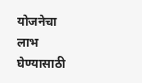योजनेचा लाभ घेण्यासाठी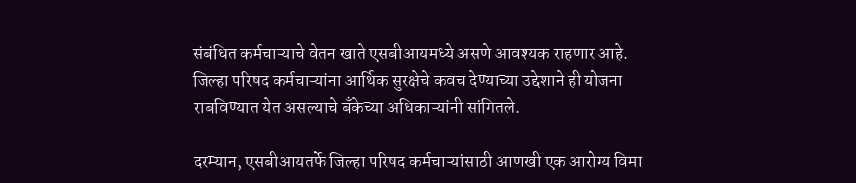संबंधित कर्मचाऱ्याचे वेतन खाते एसबीआयमध्ये असणे आवश्यक राहणार आहे. जिल्हा परिषद कर्मचाऱ्यांना आर्थिक सुरक्षेचे कवच देण्याच्या उद्देशाने ही योजना राबविण्यात येत असल्याचे बँकेच्या अधिकाऱ्यांनी सांगितले.

दरम्यान, एसबीआयतर्फे जिल्हा परिषद कर्मचाऱ्यांसाठी आणखी एक आरोग्य विमा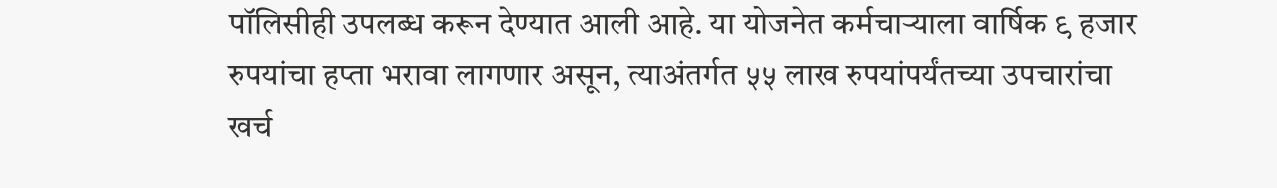पॉलिसीही उपलब्ध करून देण्यात आली आहे. या योजनेत कर्मचाऱ्याला वार्षिक ९ हजार रुपयांचा हप्ता भरावा लागणार असून, त्याअंतर्गत ५५ लाख रुपयांपर्यंतच्या उपचारांचा खर्च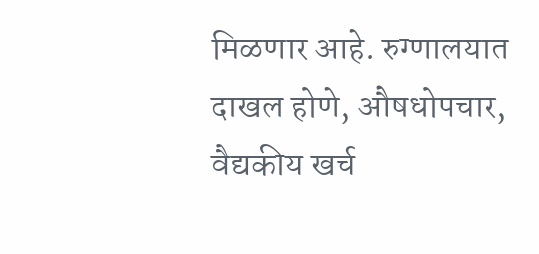मिळणार आहे. रुग्णालयात दाखल होणे, औषधोपचार, वैद्यकीय खर्च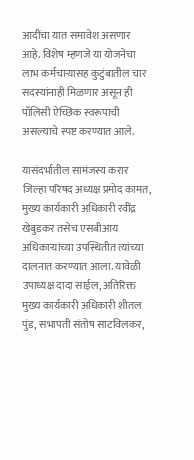आदींचा यात समावेश असणार आहे. विशेष म्हणजे या योजनेचा लाभ कर्मचाऱ्यासह कुटुंबातील चार सदस्यांनाही मिळणार असून ही पॉलिसी ऐच्छिक स्वरूपाची असल्याचे स्पष्ट करण्यात आले.

यासंदर्भातील सामंजस्य करार जिल्हा परिषद अध्यक्ष प्रमोद कामत, मुख्य कार्यकारी अधिकारी रवींद्र खेबुडकर तसेच एसबीआय अधिकाऱ्यांच्या उपस्थितीत त्यांच्या दालनात करण्यात आला. यावेळी उपाध्यक्ष दादा साईल, अतिरिक्त मुख्य कार्यकारी अधिकारी शीतल पुंड, सभापती संतोष साटविलकर,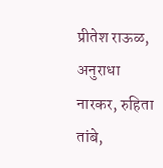प्रीतेश राऊळ, अनुराधा नारकर, रुहिता तांबे,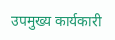उपमुख्य कार्यकारी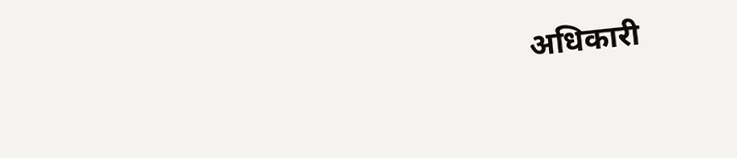अधिकारी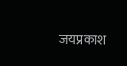जयप्रकाश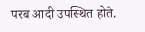परब आदी उपस्थित होते.